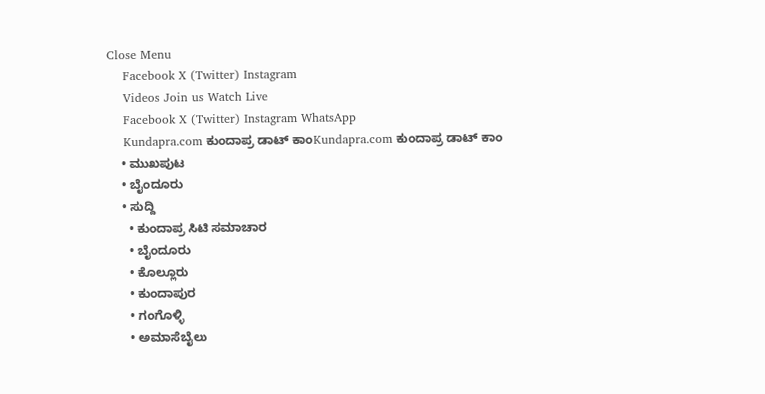Close Menu
    Facebook X (Twitter) Instagram
    Videos Join us Watch Live
    Facebook X (Twitter) Instagram WhatsApp
    Kundapra.com ಕುಂದಾಪ್ರ ಡಾಟ್ ಕಾಂKundapra.com ಕುಂದಾಪ್ರ ಡಾಟ್ ಕಾಂ
    • ಮುಖಪುಟ
    • ಬೈಂದೂರು
    • ಸುದ್ದಿ
      • ಕುಂದಾಪ್ರ ಸಿಟಿ ಸಮಾಚಾರ
      • ಬೈಂದೂರು
      • ಕೊಲ್ಲೂರು
      • ಕುಂದಾಪುರ
      • ಗಂಗೊಳ್ಳಿ
      • ಅಮಾಸೆಬೈಲು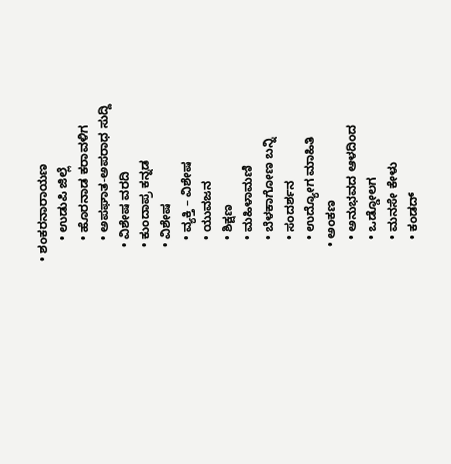• ಶಂಕರನಾರಾಯಣ
      • ಉಡುಪಿ ಜಿಲ್ಲೆ
      • ಹೊರನಾಡ ಕರಾವಳಿಗ
      • ಅಪಘಾತ-ಅಪರಾಧ ಸುದ್ದಿ
    • ವಿಶೇಷ ವರದಿ
    • ಕುಂದಾಪ್ರ ಕನ್ನಡ
    • ವಿಶೇಷ
      • ವ್ಯಕ್ತಿ – ವಿಶೇಷ
      • ಯುವಜನ
      • ಶಿಕ್ಷಣ
      • ಮಹಿಳಾಮಣಿ
      • ಬೆಳಕಾಗೋಣ ಬನ್ನಿ
      • ಸಂದರ್ಶನ
      • ಉದ್ಯೋಗ ಮಾಹಿತಿ
    • ಅಂಕಣ
      • ಅನುಭವದ ಆಳದಿಂದ
      • ಒಡ್ಡೋಲಗ
      • ಮನಸೇ ಕೇಳು
      • ಕಂಡದ್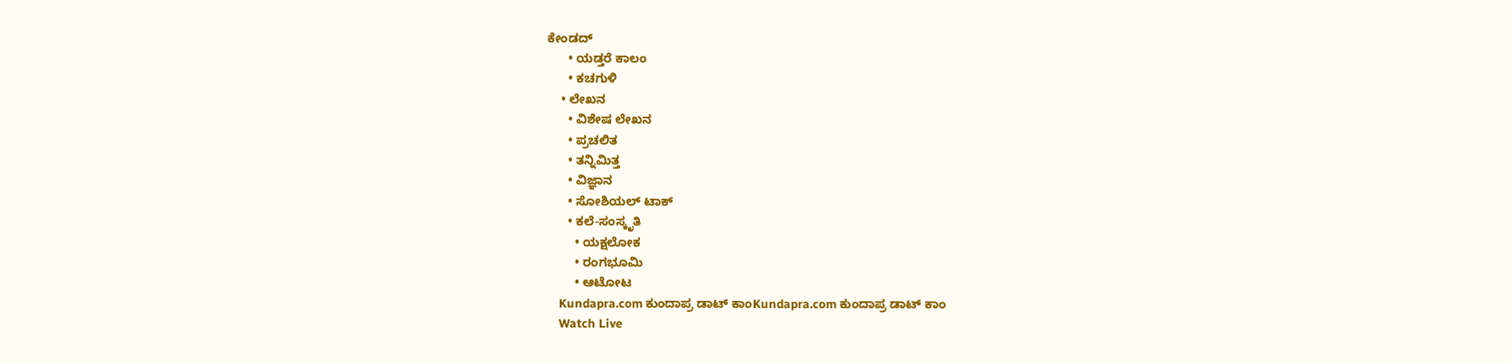ಕೇಂಡದ್
      • ಯಡ್ತರೆ ಕಾಲಂ
      • ಕಚಗುಳಿ
    • ಲೇಖನ
      • ವಿಶೇಷ ಲೇಖನ
      • ಪ್ರಚಲಿತ
      • ತನ್ನಿಮಿತ್ತ
      • ವಿಜ್ಞಾನ
      • ಸೋಶಿಯಲ್ ಟಾಕ್
      • ಕಲೆ-ಸಂಸ್ಕೃತಿ
        • ಯಕ್ಷಲೋಕ
        • ರಂಗಭೂಮಿ
        • ಆಟೋಟ
    Kundapra.com ಕುಂದಾಪ್ರ ಡಾಟ್ ಕಾಂKundapra.com ಕುಂದಾಪ್ರ ಡಾಟ್ ಕಾಂ
    Watch Live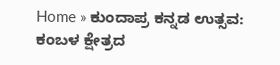Home » ಕುಂದಾಪ್ರ ಕನ್ನಡ ಉತ್ಸವ: ಕಂಬಳ ಕ್ಷೇತ್ರದ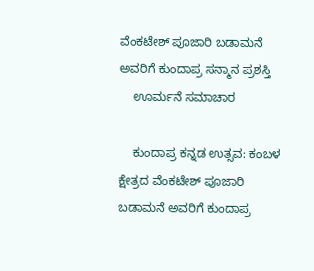ವೆಂಕಟೇಶ್ ಪೂಜಾರಿ ಬಡಾಮನೆ ಅವರಿಗೆ ಕುಂದಾಪ್ರ ಸನ್ಮಾನ ಪ್ರಶಸ್ತಿ
    ಊರ್ಮನೆ ಸಮಾಚಾರ

    ಕುಂದಾಪ್ರ ಕನ್ನಡ ಉತ್ಸವ: ಕಂಬಳ ಕ್ಷೇತ್ರದ ವೆಂಕಟೇಶ್ ಪೂಜಾರಿ ಬಡಾಮನೆ ಅವರಿಗೆ ಕುಂದಾಪ್ರ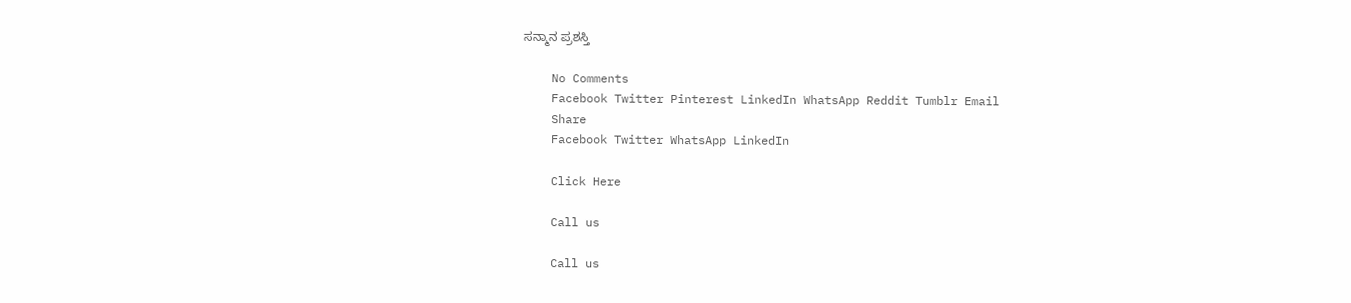ಸನ್ಮಾನ ಪ್ರಶಸ್ತಿ

    No Comments
    Facebook Twitter Pinterest LinkedIn WhatsApp Reddit Tumblr Email
    Share
    Facebook Twitter WhatsApp LinkedIn

    Click Here

    Call us

    Call us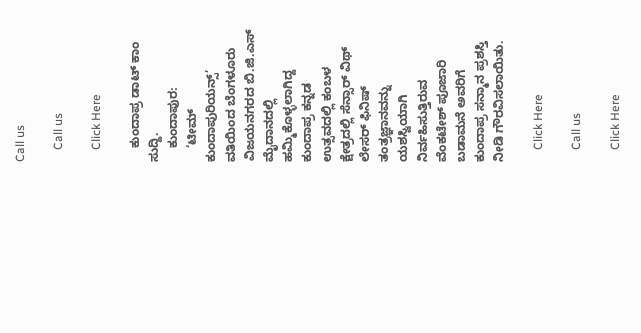Call us

    Call us

    Click Here

    ಕುಂದಾಪ್ರ ಡಾಟ್ ಕಾಂ ಸುದ್ದಿ.
    ಕುಂದಾಪುರ:
    ‘ಟೀಮ್ ಕುಂದಾಪುರಿಯನ್ಸ್’ ವತಿಯಿಂದ ಬೆಂಗಳೂರು ವಿಜಯನಗರದ ಬಿ.ಜಿ.ಎಸ್ ಮೈದಾನದಲ್ಲಿ ಹಮ್ಮಿಕೊಳ್ಳಲಾಗಿದ್ದ ಕುಂದಾಪ್ರ ಕನ್ನಡ ಉತ್ಸವದಲ್ಲಿ ಕಂಬಳ ಕ್ಷೇತ್ರದಲ್ಲಿ ಸೆನ್ಸಾರ್ ವಿಥ್ ಲೇಸರ್ ಫಿನಿಷ್ ತಂತ್ರಜ್ಞಾನವನ್ನು ಯಶಸ್ವಿಯಾಗಿ ನಿರ್ವಹಿಸುತ್ತಿರುವ ವೆಂಕಟೇಶ್ ಪೂಜಾರಿ ಬಡಾಮನೆ ಅವರಿಗೆ ಕುಂದಾಪ್ರ ಸನ್ಮಾನ ಪ್ರಶಸ್ತಿ ನೀಡಿ ಗೌರವಿಸಲಾಯಿತು.

    Click Here

    Call us

    Click Here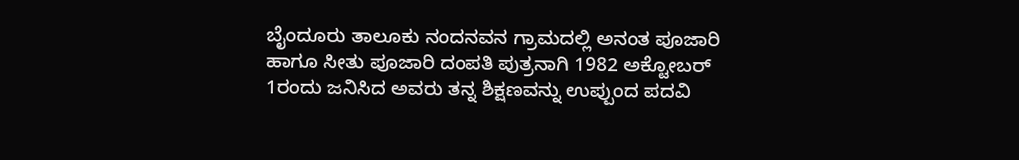ಬೈಂದೂರು ತಾಲೂಕು ನಂದನವನ ಗ್ರಾಮದಲ್ಲಿ ಅನಂತ ಪೂಜಾರಿ ಹಾಗೂ ಸೀತು ಪೂಜಾರಿ ದಂಪತಿ ಪುತ್ರನಾಗಿ 1982 ಅಕ್ಟೋಬರ್ 1ರಂದು ಜನಿಸಿದ ಅವರು ತನ್ನ ಶಿಕ್ಷಣವನ್ನು ಉಪ್ಪುಂದ ಪದವಿ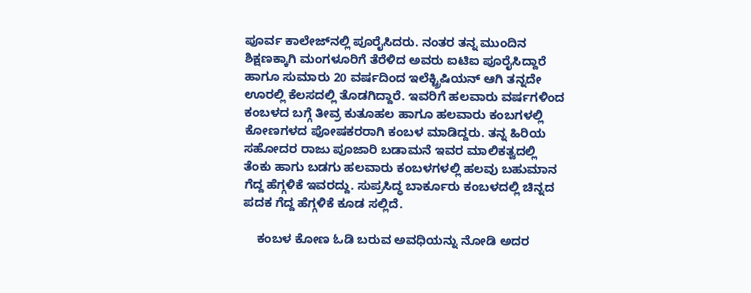ಪೂರ್ವ ಕಾಲೇಜ್‌ನಲ್ಲಿ ಪೂರೈಸಿದರು. ನಂತರ ತನ್ನ ಮುಂದಿನ ಶಿಕ್ಷಣಕ್ಕಾಗಿ ಮಂಗಳೂರಿಗೆ ತೆರೆಳಿದ ಅವರು ಐಟಿಐ ಪೂರೈಸಿದ್ದಾರೆ ಹಾಗೂ ಸುಮಾರು 20 ವರ್ಷದಿಂದ ಇಲೆಕ್ಟ್ರಿಷಿಯನ್ ಆಗಿ ತನ್ನದೇ ಊರಲ್ಲಿ ಕೆಲಸದಲ್ಲಿ ತೊಡಗಿದ್ದಾರೆ. ಇವರಿಗೆ ಹಲವಾರು ವರ್ಷಗಳಿಂದ ಕಂಬಳದ ಬಗ್ಗೆ ತೀವ್ರ ಕುತೂಹಲ ಹಾಗೂ ಹಲವಾರು ಕಂಬಗಳಲ್ಲಿ ಕೋಣಗಳದ ಪೋಷಕರರಾಗಿ ಕಂಬಳ ಮಾಡಿದ್ದರು. ತನ್ನ ಹಿರಿಯ ಸಹೋದರ ರಾಜು ಪೂಜಾರಿ ಬಡಾಮನೆ ಇವರ ಮಾಲಿಕತ್ವದಲ್ಲಿ ತೆಂಕು ಹಾಗು ಬಡಗು ಹಲವಾರು ಕಂಬಳಗಳಲ್ಲಿ ಹಲವು ಬಹುಮಾನ ಗೆದ್ದ ಹೆಗ್ಗಳಿಕೆ ಇವರದ್ದು. ಸುಪ್ರಸಿದ್ಧ ಬಾರ್ಕೂರು ಕಂಬಳದಲ್ಲಿ ಚಿನ್ನದ ಪದಕ ಗೆದ್ದ ಹೆಗ್ಗಳಿಕೆ ಕೂಡ ಸಲ್ಲಿದೆ.

    ಕಂಬಳ ಕೋಣ ಓಡಿ ಬರುವ ಅವಧಿಯನ್ನು ನೋಡಿ ಅದರ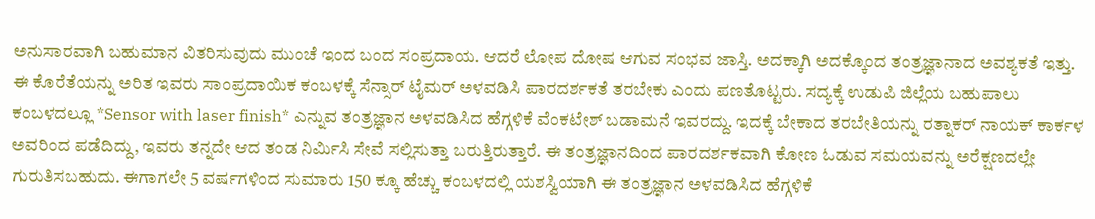ಅನುಸಾರವಾಗಿ ಬಹುಮಾನ ವಿತರಿಸುವುದು ಮುಂಚೆ ಇಂದ ಬಂದ ಸಂಪ್ರದಾಯ. ಆದರೆ ಲೋಪ ದೋಷ ಆಗುವ ಸಂಭವ ಜಾಸ್ತಿ. ಅದಕ್ಕಾಗಿ ಅದಕ್ಕೊಂದ ತಂತ್ರಜ್ಞಾನಾದ ಅವಶ್ಯಕತೆ ಇತ್ತು. ಈ ಕೊರೆತೆಯನ್ನು ಅರಿತ ಇವರು ಸಾಂಪ್ರದಾಯಿಕ ಕಂಬಳಕ್ಕೆ ಸೆನ್ಸಾರ್ ಟೈಮರ್ ಅಳವಡಿಸಿ ಪಾರದರ್ಶಕತೆ ತರಬೇಕು ಎಂದು ಪಣತೊಟ್ಟರು. ಸದ್ಯಕ್ಕೆ ಉಡುಪಿ ಜಿಲ್ಲೆಯ ಬಹುಪಾಲು ಕಂಬಳದಲ್ಲೂ *Sensor with laser finish* ಎನ್ನುವ ತಂತ್ರಜ್ಞಾನ ಅಳವಡಿಸಿದ ಹೆಗ್ಗಳಿಕೆ ವೆಂಕಟೇಶ್ ಬಡಾಮನೆ ಇವರದ್ದು. ಇದಕ್ಕೆ ಬೇಕಾದ ತರಬೇತಿಯನ್ನು ರತ್ನಾಕರ್ ನಾಯಕ್ ಕಾರ್ಕಳ ಅವರಿಂದ ಪಡೆದಿದ್ದು, ಇವರು ತನ್ನದೇ ಆದ ತಂಡ ನಿರ್ಮಿಸಿ ಸೇವೆ ಸಲ್ಲಿಸುತ್ತಾ ಬರುತ್ತಿರುತ್ತಾರೆ. ಈ ತಂತ್ರಜ್ಞಾನದಿಂದ ಪಾರದರ್ಶಕವಾಗಿ ಕೋಣ ಓಡುವ ಸಮಯವನ್ನು ಅರೆಕ್ಷಣದಲ್ಲೇ ಗುರುತಿಸಬಹುದು. ಈಗಾಗಲೇ 5 ವರ್ಷಗಳಿಂದ ಸುಮಾರು 150 ಕ್ಕೂ ಹೆಚ್ಚು ಕಂಬಳದಲ್ಲಿ ಯಶಸ್ವಿಯಾಗಿ ಈ ತಂತ್ರಜ್ಞಾನ ಅಳವಡಿಸಿದ ಹೆಗ್ಗಳಿಕೆ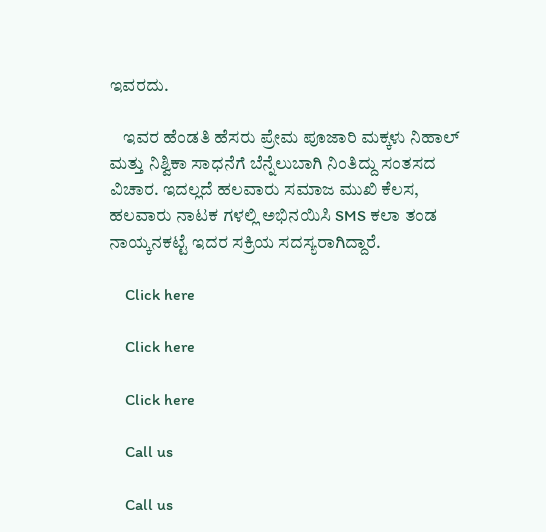ಇವರದು.

    ಇವರ ಹೆಂಡತಿ ಹೆಸರು ಪ್ರೇಮ ಪೂಜಾರಿ ಮಕ್ಕಳು ನಿಹಾಲ್ ಮತ್ತು ನಿಶ್ವಿಕಾ ಸಾಧನೆಗೆ ಬೆನ್ನೆಲುಬಾಗಿ ನಿಂತಿದ್ದು ಸಂತಸದ ವಿಚಾರ. ಇದಲ್ಲದೆ ಹಲವಾರು ಸಮಾಜ ಮುಖಿ ಕೆಲಸ, ಹಲವಾರು ನಾಟಕ ಗಳಲ್ಲಿ ಅಭಿನಯಿಸಿ SMS ಕಲಾ ತಂಡ ನಾಯ್ಕನಕಟ್ಟೆ ಇದರ ಸಕ್ರಿಯ ಸದಸ್ಯರಾಗಿದ್ದಾರೆ‌.

    Click here

    Click here

    Click here

    Call us

    Call us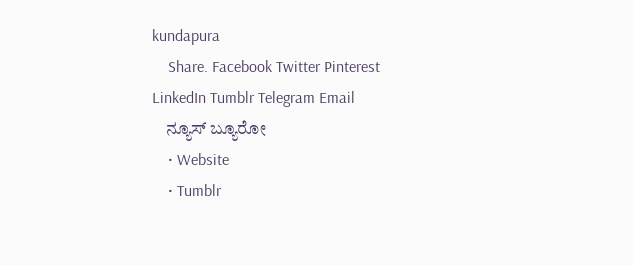kundapura
    Share. Facebook Twitter Pinterest LinkedIn Tumblr Telegram Email
    ನ್ಯೂಸ್ ಬ್ಯೂರೋ
    • Website
    • Tumblr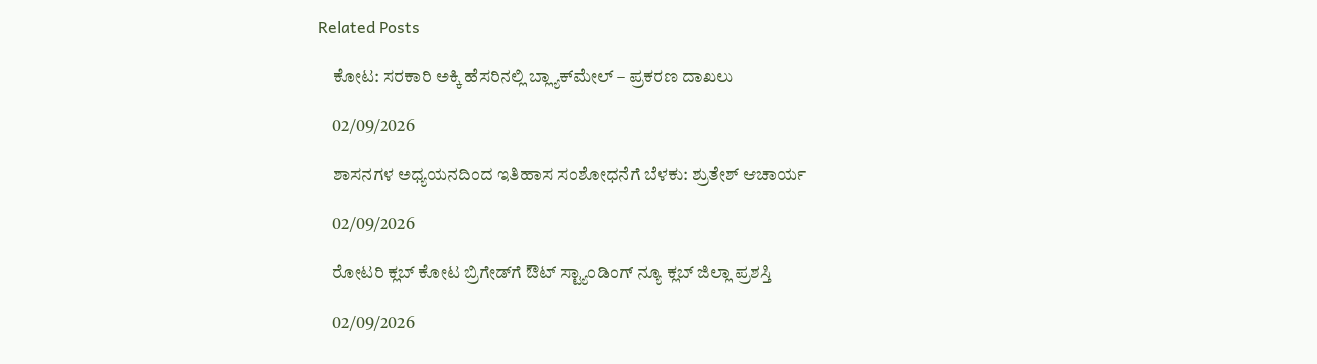Related Posts

    ಕೋಟ: ಸರಕಾರಿ ಅಕ್ಕಿ ಹೆಸರಿನಲ್ಲಿ ಬ್ಲ್ಯಾಕ್‌ಮೇಲ್‌ – ಪ್ರಕರಣ ದಾಖಲು

    02/09/2026

    ಶಾಸನಗಳ ಅಧ್ಯಯನದಿಂದ ಇತಿಹಾಸ ಸಂಶೋಧನೆಗೆ ಬೆಳಕು: ಶ್ರುತೇಶ್ ಆಚಾರ್ಯ

    02/09/2026

    ರೋಟರಿ ಕ್ಲಬ್ ಕೋಟ ಬ್ರಿಗೇಡ್‌ಗೆ ಔಟ್ ಸ್ಟ್ಯಾಂಡಿಂಗ್ ನ್ಯೂ ಕ್ಲಬ್ ಜಿಲ್ಲಾ ಪ್ರಶಸ್ತಿ

    02/09/2026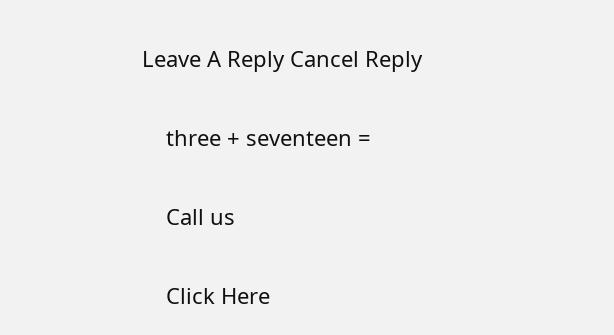Leave A Reply Cancel Reply

    three + seventeen =

    Call us

    Click Here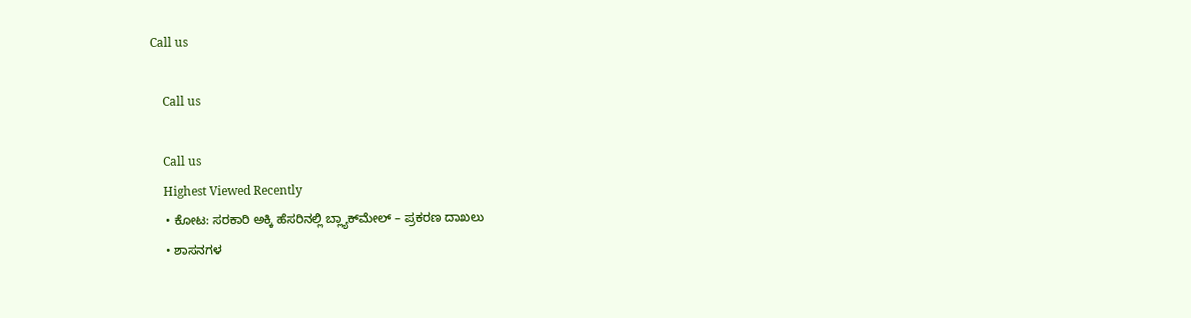Call us

    Call us

    Call us
    Highest Viewed Recently
    • ಕೋಟ: ಸರಕಾರಿ ಅಕ್ಕಿ ಹೆಸರಿನಲ್ಲಿ ಬ್ಲ್ಯಾಕ್‌ಮೇಲ್‌ – ಪ್ರಕರಣ ದಾಖಲು
    • ಶಾಸನಗಳ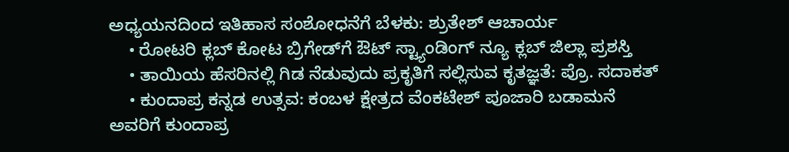ಅಧ್ಯಯನದಿಂದ ಇತಿಹಾಸ ಸಂಶೋಧನೆಗೆ ಬೆಳಕು: ಶ್ರುತೇಶ್ ಆಚಾರ್ಯ
    • ರೋಟರಿ ಕ್ಲಬ್ ಕೋಟ ಬ್ರಿಗೇಡ್‌ಗೆ ಔಟ್ ಸ್ಟ್ಯಾಂಡಿಂಗ್ ನ್ಯೂ ಕ್ಲಬ್ ಜಿಲ್ಲಾ ಪ್ರಶಸ್ತಿ
    • ತಾಯಿಯ ಹೆಸರಿನಲ್ಲಿ ಗಿಡ ನೆಡುವುದು ಪ್ರಕೃತಿಗೆ ಸಲ್ಲಿಸುವ ಕೃತಜ್ಞತೆ: ಪ್ರೊ. ಸದಾಕತ್
    • ಕುಂದಾಪ್ರ ಕನ್ನಡ ಉತ್ಸವ: ಕಂಬಳ ಕ್ಷೇತ್ರದ ವೆಂಕಟೇಶ್ ಪೂಜಾರಿ ಬಡಾಮನೆ ಅವರಿಗೆ ಕುಂದಾಪ್ರ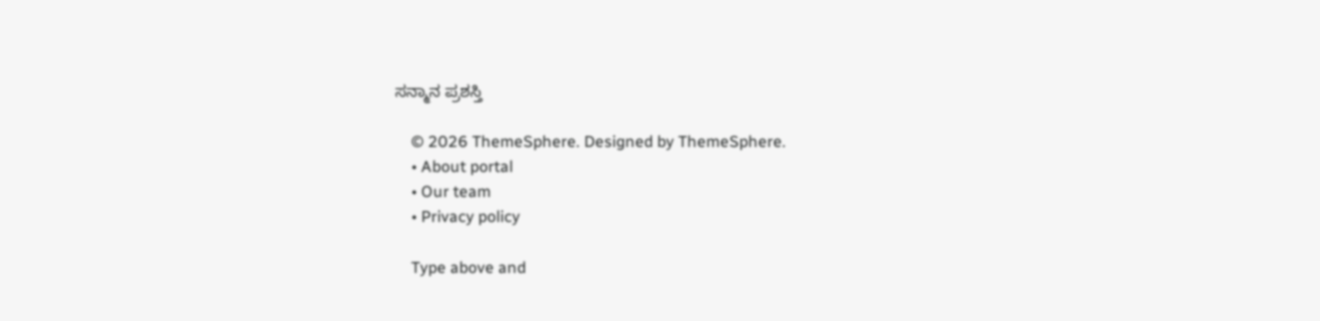ಸನ್ಮಾನ ಪ್ರಶಸ್ತಿ

    © 2026 ThemeSphere. Designed by ThemeSphere.
    • About portal
    • Our team
    • Privacy policy

    Type above and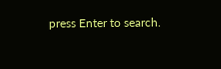press Enter to search.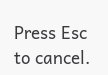Press Esc to cancel.